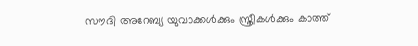സൗദി അറേബ്യ യുവാക്കൾക്കും സ്ത്രീകൾക്കും കാത്ത്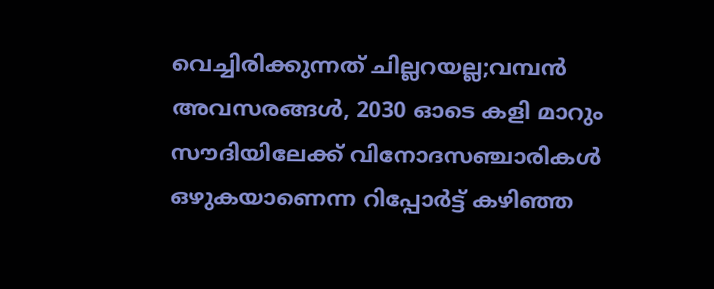വെച്ചിരിക്കുന്നത് ചില്ലറയല്ല;വമ്പൻ അവസരങ്ങൾ, 2030 ഓടെ കളി മാറും
സൗദിയിലേക്ക് വിനോദസഞ്ചാരികൾ ഒഴുകയാണെന്ന റിപ്പോർട്ട് കഴിഞ്ഞ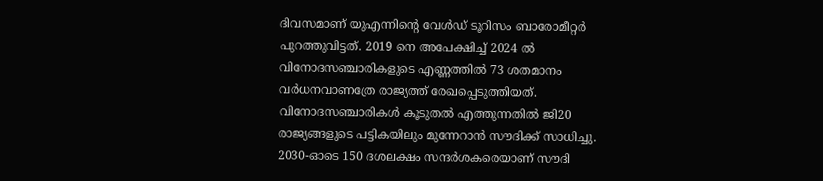ദിവസമാണ് യുഎന്നിന്റെ വേൾഡ് ടൂറിസം ബാരോമീറ്റർ പുറത്തുവിട്ടത്. 2019 നെ അപേക്ഷിച്ച് 2024 ൽ വിനോദസഞ്ചാരികളുടെ എണ്ണത്തിൽ 73 ശതമാനം വർധനവാണത്രേ രാജ്യത്ത് രേഖപ്പെടുത്തിയത്. വിനോദസഞ്ചാരികൾ കൂടുതൽ എത്തുന്നതിൽ ജി20 രാജ്യങ്ങളുടെ പട്ടികയിലും മുന്നേറാൻ സൗദിക്ക് സാധിച്ചു. 2030-ഓടെ 150 ദശലക്ഷം സന്ദർശകരെയാണ് സൗദി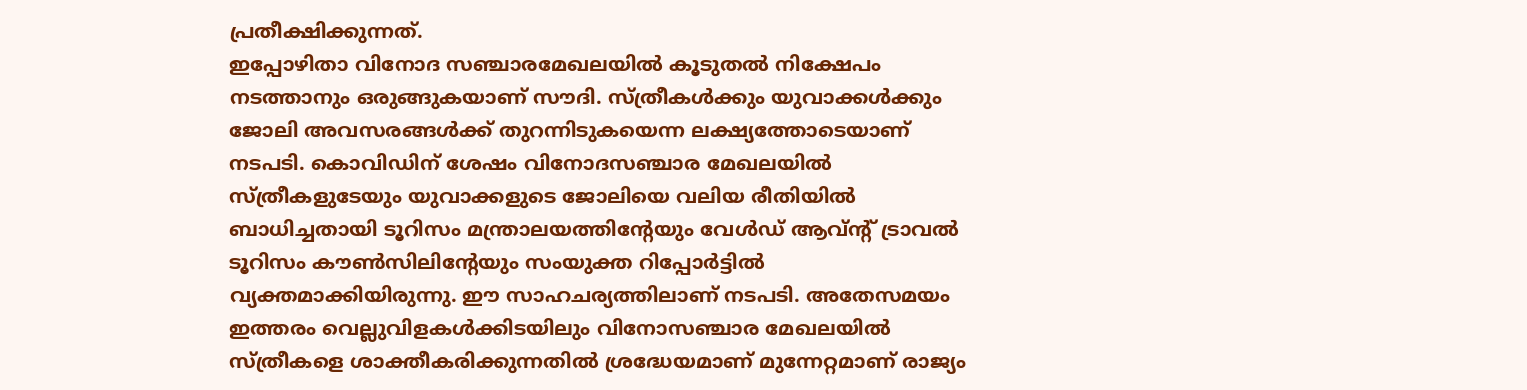പ്രതീക്ഷിക്കുന്നത്.
ഇപ്പോഴിതാ വിനോദ സഞ്ചാരമേഖലയിൽ കൂടുതൽ നിക്ഷേപം നടത്താനും ഒരുങ്ങുകയാണ് സൗദി. സ്ത്രീകൾക്കും യുവാക്കൾക്കും ജോലി അവസരങ്ങൾക്ക് തുറന്നിടുകയെന്ന ലക്ഷ്യത്തോടെയാണ് നടപടി. കൊവിഡിന് ശേഷം വിനോദസഞ്ചാര മേഖലയിൽ സ്ത്രീകളുടേയും യുവാക്കളുടെ ജോലിയെ വലിയ രീതിയിൽ ബാധിച്ചതായി ടൂറിസം മന്ത്രാലയത്തിന്റേയും വേൾഡ് ആവ്ന്റ് ട്രാവൽ ടൂറിസം കൗൺസിലിന്റേയും സംയുക്ത റിപ്പോർട്ടിൽ വ്യക്തമാക്കിയിരുന്നു. ഈ സാഹചര്യത്തിലാണ് നടപടി. അതേസമയം ഇത്തരം വെല്ലുവിളകൾക്കിടയിലും വിനോസഞ്ചാര മേഖലയിൽ സ്ത്രീകളെ ശാക്തീകരിക്കുന്നതിൽ ശ്രദ്ധേയമാണ് മുന്നേറ്റമാണ് രാജ്യം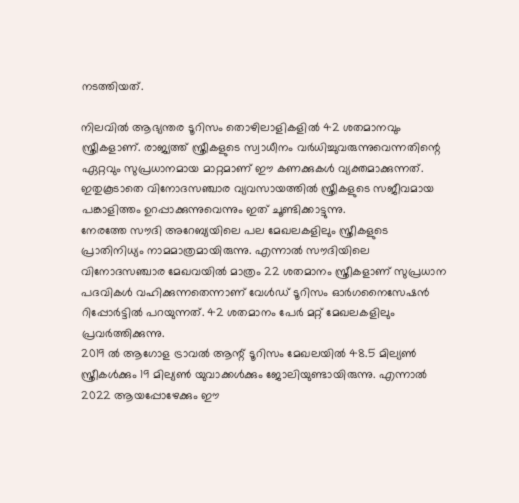നടത്തിയത്.

നിലവിൽ ആഭ്യന്തര ടൂറിസം തൊഴിലാളികളിൽ 42 ശതമാനവും സ്ത്രീകളാണ്. രാജ്യത്ത് സ്ത്രീകളുടെ സ്വാധീനം വർധിച്ചുവരുന്നുവെന്നതിന്റെ ഏറ്റവും സുപ്രധാനമായ മാറ്റമാണ് ഈ കണക്കുകൾ വ്യക്തമാക്കുന്നത്. ഇതുകൂടാതെ വിനോദസഞ്ചാര വ്യവസായത്തിൽ സ്ത്രീകളുടെ സജീവമായ പങ്കാളിത്തം ഉറപ്പാക്കുന്നുവെന്നും ഇത് ചൂണ്ടിക്കാട്ടുന്നു.
നേരത്തേ സൗദി അറേബ്യയിലെ പല മേഖലകളിലും സ്ത്രീകളുടെ പ്രാതിനിധ്യം നാമമാത്രമായിരുന്നു. എന്നാൽ സൗദിയിലെ വിനോദസഞ്ചാര മേഖവയിൽ മാത്രം 22 ശതമാനം സ്ത്രീകളാണ് സുപ്രധാന പദവികൾ വഹിക്കുന്നതെന്നാണ് വേൾഡ് ടൂറിസം ഓർഗനൈസേഷൻ റിപ്പോർട്ടിൽ പറയുന്നത്. 42 ശതമാനം പേർ മറ്റ് മേഖലകളിലും പ്രവർത്തിക്കുന്നു.
2019 ൽ ആഗോള ട്രാവൽ ആന്റ് ടൂറിസം മേഖലയിൽ 48.5 മില്യൺ സ്ത്രീകൾക്കും 19 മില്യൺ യുവാക്കൾക്കും ജോലിയുണ്ടായിരുന്നു. എന്നാൽ 2022 ആയപ്പോഴേക്കും ഈ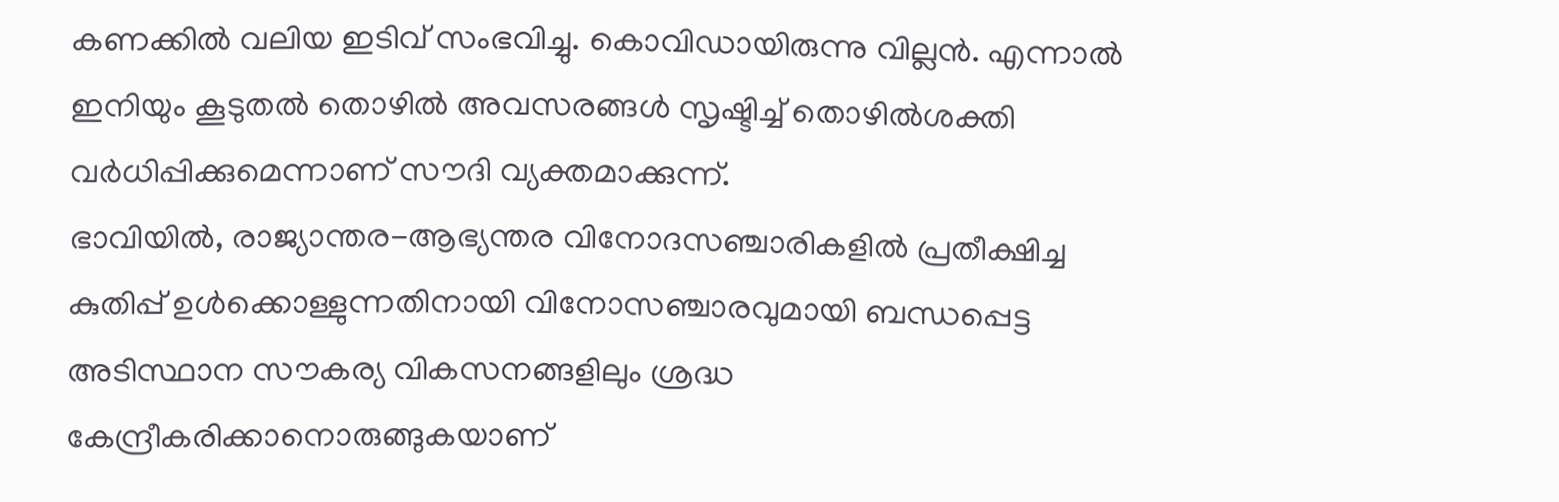കണക്കിൽ വലിയ ഇടിവ് സംഭവിച്ചു. കൊവിഡായിരുന്നു വില്ലൻ. എന്നാൽ ഇനിയും കൂടുതൽ തൊഴിൽ അവസരങ്ങൾ സൃഷ്ടിച്ച് തൊഴിൽശക്തി വർധിപ്പിക്കുമെന്നാണ് സൗദി വ്യക്തമാക്കുന്ന്.
ഭാവിയിൽ, രാജ്യാന്തര-ആഭ്യന്തര വിനോദസഞ്ചാരികളിൽ പ്രതീക്ഷിച്ച കുതിപ്പ് ഉൾക്കൊള്ളുന്നതിനായി വിനോസഞ്ചാരവുമായി ബന്ധപ്പെട്ട അടിസ്ഥാന സൗകര്യ വികസനങ്ങളിലും ശ്രദ്ധ കേന്ദ്രീകരിക്കാനൊരുങ്ങുകയാണ്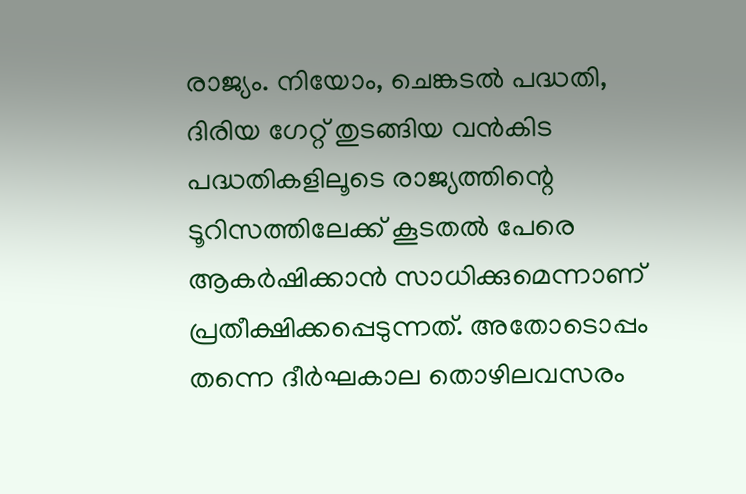രാജ്യം. നിയോം, ചെങ്കടൽ പദ്ധതി, ദിരിയ ഗേറ്റ് തുടങ്ങിയ വൻകിട പദ്ധതികളിലൂടെ രാജ്യത്തിന്റെ ടൂറിസത്തിലേക്ക് കൂടതൽ പേരെ ആകർഷിക്കാൻ സാധിക്കുമെന്നാണ് പ്രതീക്ഷിക്കപ്പെടുന്നത്. അതോടൊപ്പം തന്നെ ദീർഘകാല തൊഴിലവസരം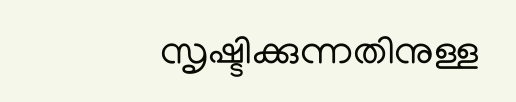സൃഷ്ടിക്കുന്നതിനുള്ള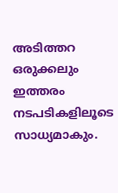അടിത്തറ ഒരുക്കലും ഇത്തരം നടപടികളിലൂടെ സാധ്യമാകും.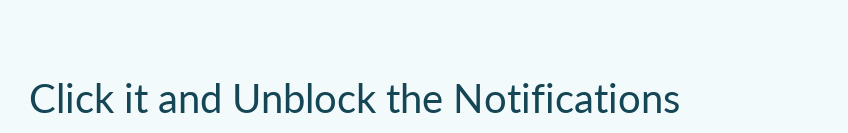Click it and Unblock the Notifications